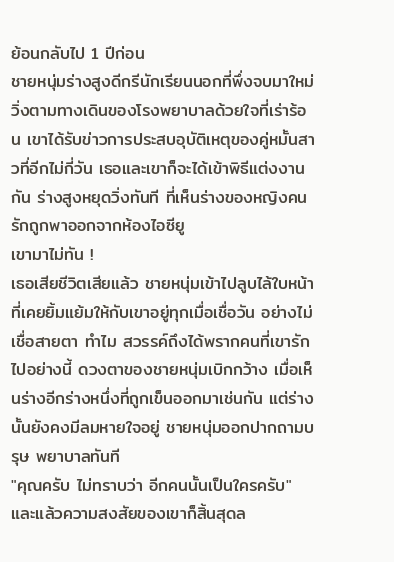ย้อนกลับไป 1 ปีก่อน
ชายหนุ่มร่างสูงดีกรีนักเรียนนอกที่พึ่งจบมาใหม่ วิ่งตามทางเดินของโรงพยาบาลด้วยใจที่เร่าร้อน เขาได้รับข่าวการประสบอุบัติเหตุของคู่หมั้นสาวที่อีกไม่กี่วัน เธอและเขาก็จะได้เข้าพิธีแต่งงานกัน ร่างสูงหยุดวิ่งทันที ที่เห็นร่างของหญิงคนรักถูกพาออกจากห้องไอซียู
เขามาไม่ทัน !
เธอเสียชีวิตเสียแล้ว ชายหนุ่มเข้าไปลูบไล้ใบหน้าที่เคยยิ้มแย้มให้กับเขาอยู่ทุกเมื่อเชื่อวัน อย่างไม่เชื่อสายตา ทำไม สวรรค์ถึงได้พรากคนที่เขารักไปอย่างนี้ ดวงตาของชายหนุ่มเบิกกว้าง เมื่อเห็นร่างอีกร่างหนึ่งที่ถูกเข็นออกมาเช่นกัน แต่ร่างนั้นยังคงมีลมหายใจอยู่ ชายหนุ่มออกปากถามบรุษ พยาบาลทันที
"คุณครับ ไม่ทราบว่า อีกคนนั้นเป็นใครครับ" และแล้วความสงสัยของเขาก็สิ้นสุดล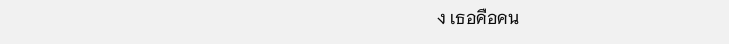ง เธอคือคน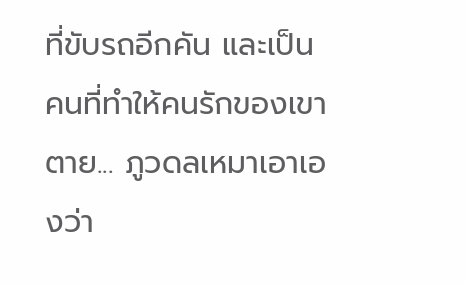ที่ขับรถอีกคัน และเป็นคนที่ทำให้คนรักของเขาตาย... ภูวดลเหมาเอาเองว่า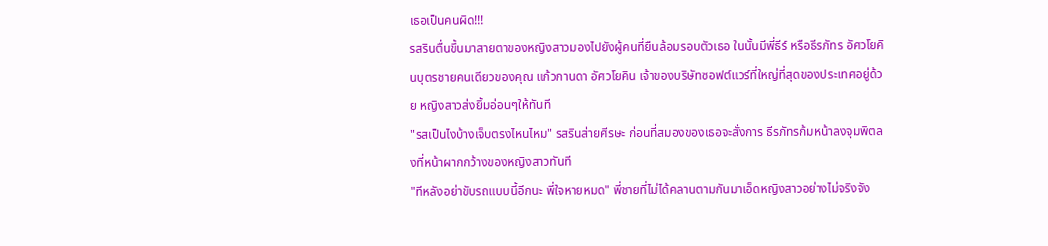เธอเป็นคนผิด!!!
รสรินตื่นขึ้นมาสายตาของหญิงสาวมองไปยังผู้คนที่ยืนล้อมรอบตัวเธอ ในนั้นมีพี่ธีร์ หรือธีรภัทร อัศวโยคินบุตรชายคนเดียวของคุณ แก้วกานดา อัศวโยคิน เจ้าของบริษัทซอฟต์แวร์ที่ใหญ่ที่สุดของประเทศอยู่ด้วย หญิงสาวส่งยิ้มอ่อนๆให้ทันที
"รสเป็นไงบ้างเจ็บตรงไหนไหม" รสรินส่ายศีรษะ ก่อนที่สมองของเธอจะสั่งการ ธีรภัทรก้มหน้าลงจุมพิตลงที่หน้าผากกว้างของหญิงสาวทันที
"ทีหลังอย่าขับรถแบบนี้อีกนะ พี่ใจหายหมด" พี่ชายที่ไม่ได้คลานตามกันมาเอ็ดหญิงสาวอย่างไม่จริงจัง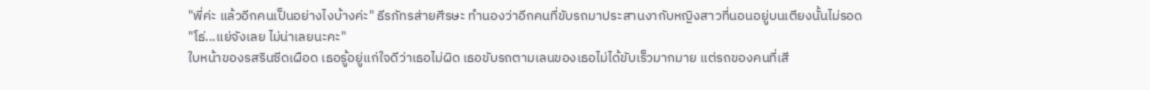"พี่ค่ะ แล้วอีกคนเป็นอย่างไงบ้างค่ะ" ธีรภัทรส่ายศีรษะ ทำนองว่าอีกคนที่ขับรถมาประสานงากับหญิงสาวที่นอนอยู่บนเตียงนั้นไม่รอด
"โธ่...แย่จังเลย ไม่น่าเลยนะคะ"
ใบหน้าของรสรินซีดเผือด เธอรู้อยู่แก่ใจดีว่าเธอไม่ผิด เธอขับรถตามเลนของเธอไม่ได้ขับเร็วมากมาย แต่รถของคนที่เสี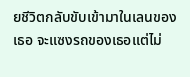ยชีวิตกลับขับเข้ามาในเลนของเธอ จะแซงรถของเธอแต่ไม่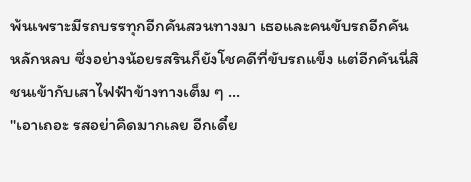พ้นเพราะมีรถบรรทุกอีกคันสวนทางมา เธอและคนขับรถอีกคันหลักหลบ ซึ่งอย่างน้อยรสรินก็ยังโชคดีที่ขับรถแข็ง แต่อีกคันนี่สิ ชนเข้ากับเสาไฟฟ้าข้างทางเต็ม ๆ ...
"เอาเถอะ รสอย่าคิดมากเลย อีกเดี๋ย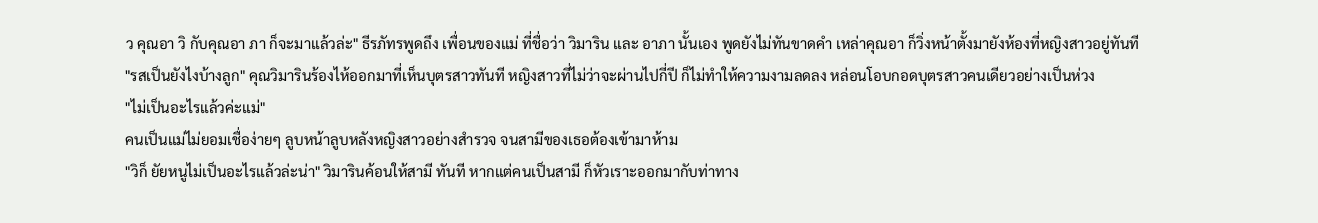ว คุณอา วิ กับคุณอา ภา ก็จะมาแล้วล่ะ" ธีรภัทรพูดถึง เพื่อนของแม่ ที่ชื่อว่า วิมาริน และ อาภา นั้นเอง พูดยังไม่ทันขาดคำ เหล่าคุณอา ก็วิ่งหน้าตั้งมายังห้องที่หญิงสาวอยู่ทันที
"รสเป็นยังไงบ้างลูก" คุณวิมารินร้องไห้ออกมาที่เห็นบุตรสาวทันที หญิงสาวที่ไม่ว่าจะผ่านไปกี่ปี ก็ไม่ทำให้ความงามลดลง หล่อนโอบกอดบุตรสาวคนเดียวอย่างเป็นห่วง
"ไม่เป็นอะไรแล้วค่ะแม่"
คนเป็นแม่ไม่ยอมเชื่อง่ายๆ ลูบหน้าลูบหลังหญิงสาวอย่างสำรวจ จนสามีของเธอต้องเข้ามาห้าม
"วิก็ ยัยหนูไม่เป็นอะไรแล้วล่ะน่า" วิมารินค้อนให้สามี ทันที หากแต่คนเป็นสามี ก็หัวเราะออกมากับท่าทาง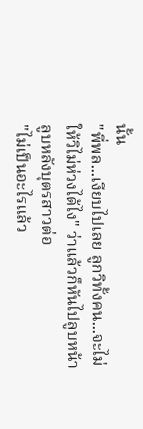นั้น
"พี่พล...เงียบไปเลย ลูกวิทั้งคน...จะไม่ให้วิไม่ห่วงได้ไง" ว่าแล้วก็หันไปลูบหน้าลูบหลังบุตรสาวต่อ
"ไม่เป็นอะไรแล้ว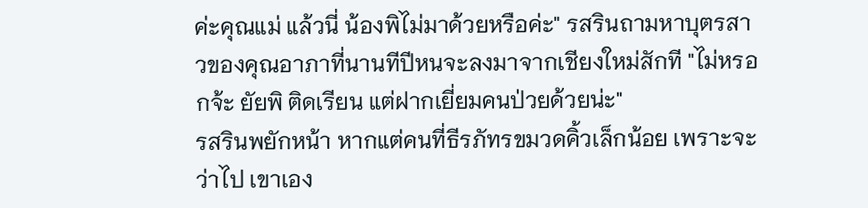ค่ะคุณแม่ แล้วนี่ น้องพิไม่มาด้วยหรือค่ะ" รสรินถามหาบุตรสาวของคุณอาภาที่นานทีปีหนจะลงมาจากเชียงใหม่สักที "ไม่หรอกจ้ะ ยัยพิ ติดเรียน แต่ฝากเยี่ยมคนป่วยด้วยน่ะ"
รสรินพยักหน้า หากแต่คนที่ธีรภัทรขมวดคิ้วเล็กน้อย เพราะจะว่าไป เขาเอง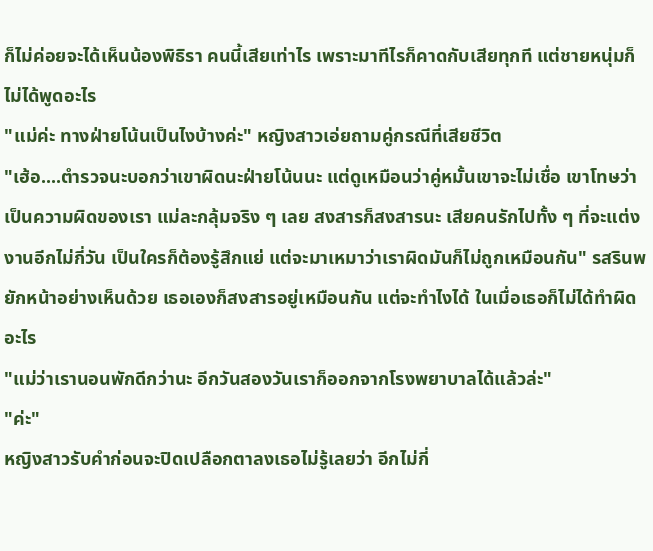ก็ไม่ค่อยจะได้เห็นน้องพิธิรา คนนี้เสียเท่าไร เพราะมาทีไรก็คาดกับเสียทุกที แต่ชายหนุ่มก็ไม่ได้พูดอะไร
"แม่ค่ะ ทางฝ่ายโน้นเป็นไงบ้างค่ะ" หญิงสาวเอ่ยถามคู่กรณีที่เสียชีวิต
"เฮ้อ....ตำรวจนะบอกว่าเขาผิดนะฝ่ายโน้นนะ แต่ดูเหมือนว่าคู่หมั้นเขาจะไม่เชื่อ เขาโทษว่าเป็นความผิดของเรา แม่ละกลุ้มจริง ๆ เลย สงสารก็สงสารนะ เสียคนรักไปทั้ง ๆ ที่จะแต่งงานอีกไม่กี่วัน เป็นใครก็ต้องรู้สึกแย่ แต่จะมาเหมาว่าเราผิดมันก็ไม่ถูกเหมือนกัน" รสรินพยักหน้าอย่างเห็นด้วย เธอเองก็สงสารอยู่เหมือนกัน แต่จะทำไงได้ ในเมื่อเธอก็ไม่ได้ทำผิดอะไร
"แม่ว่าเรานอนพักดีกว่านะ อีกวันสองวันเราก็ออกจากโรงพยาบาลได้แล้วล่ะ"
"ค่ะ"
หญิงสาวรับคำก่อนจะปิดเปลือกตาลงเธอไม่รู้เลยว่า อีกไม่กี่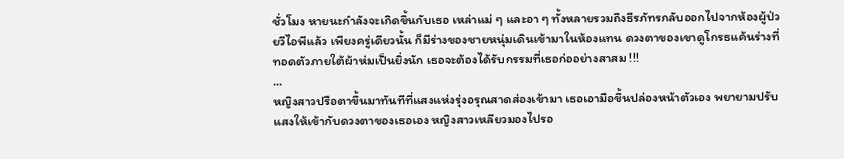ชั่วโมง หายนะกำลังจะเกิดขึ้นกับเธอ เหล่าแม่ ๆ และอา ๆ ทั้งหลายรวมถึงธีรภัทรกลับออกไปจากห้องผู้ป่วยวีไอพีแล้ว เพียงครู่เดียวนั้น ก็มีร่างของชายหนุ่มเดินเข้ามาในห้องแทน ดวงตาของเขาดูโกรธแค้นร่างที่ทอดตัวภายใต้ผ้าห่มเป็นยิ่งนัก เธอจะต้องได้รับกรรมที่เธอก่ออย่างสาสม !!!
...
หญิงสาวปรือตาขึ้นมาทันทีที่แสงแห่งรุ่งอรุณสาดส่องเข้ามา เธอเอามือขึ้นปล่องหน้าตัวเอง พยายามปรับแสงให้เข้ากับดวงตาของเธอเอง หญิงสาวเหลียวมองไปรอ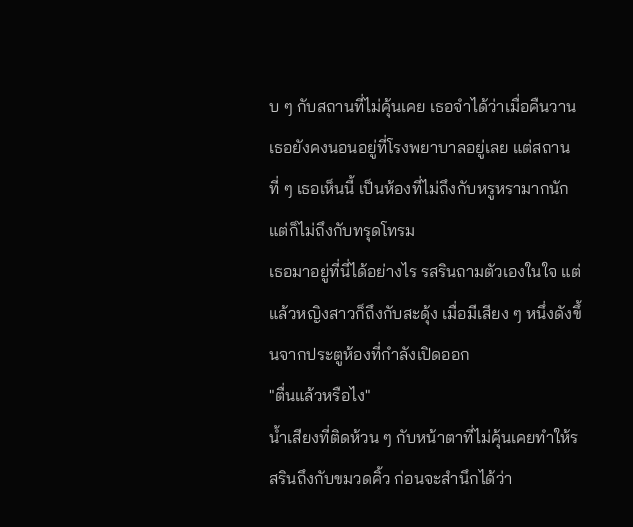บ ๆ กับสถานที่ไม่คุ้นเคย เธอจำได้ว่าเมื่อคืนวานเธอยังคงนอนอยู่ที่โรงพยาบาลอยู่เลย แต่สถานที่ ๆ เธอเห็นนี้ เป็นห้องที่ไม่ถึงกับหรูหรามากนัก แต่ก็ไม่ถึงกับทรุดโทรม
เธอมาอยู่ที่นี่ได้อย่างไร รสรินถามตัวเองในใจ แต่แล้วหญิงสาวก็ถึงกับสะดุ้ง เมื่อมีเสียง ๆ หนึ่งดังขึ้นจากประตูห้องที่กำลังเปิดออก
"ตื่นแล้วหรือไง"
น้ำเสียงที่ติดห้วน ๆ กับหน้าตาที่ไม่คุ้นเคยทำให้รสรินถึงกับขมวดคิ้ว ก่อนจะสำนึกได้ว่า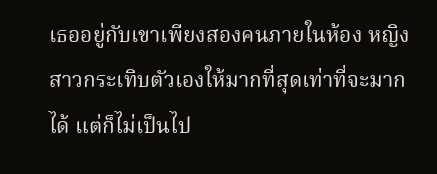เธออยู่กับเขาเพียงสองคนภายในห้อง หญิงสาวกระเทิบตัวเองให้มากที่สุดเท่าที่จะมากได้ แต่ก็ไม่เป็นไป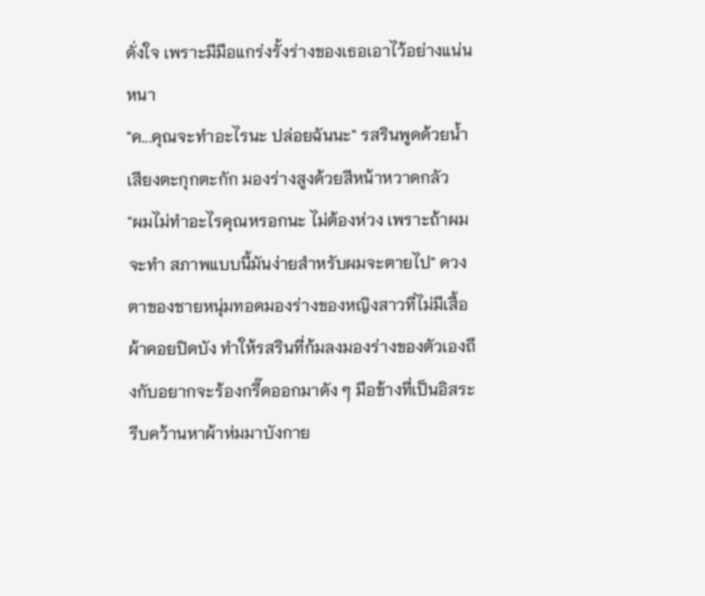ดั่งใจ เพราะมีมือแกร่งรั้งร่างของเธอเอาไว้อย่างแน่นหนา
"ค...คุณจะทำอะไรนะ ปล่อยฉันนะ" รสรินพูดด้วยน้ำเสียงตะกุกตะกัก มองร่างสูงด้วยสีหน้าหวาดกลัว
"ผมไม่ทำอะไรคุณหรอกนะ ไม่ต้องห่วง เพราะถ้าผมจะทำ สภาพแบบนี้มันง่ายสำหรับผมจะตายไป" ดวงตาของชายหนุ่มทอดมองร่างของหญิงสาวที่ไม่มีเสื้อผ้าคอยปิดบัง ทำให้รสรินที่ก้มลงมองร่างของตัวเองถึงกับอยากจะร้องกรี๊ดออกมาดัง ๆ มือข้างที่เป็นอิสระรีบคว้านหาผ้าห่มมาบังกาย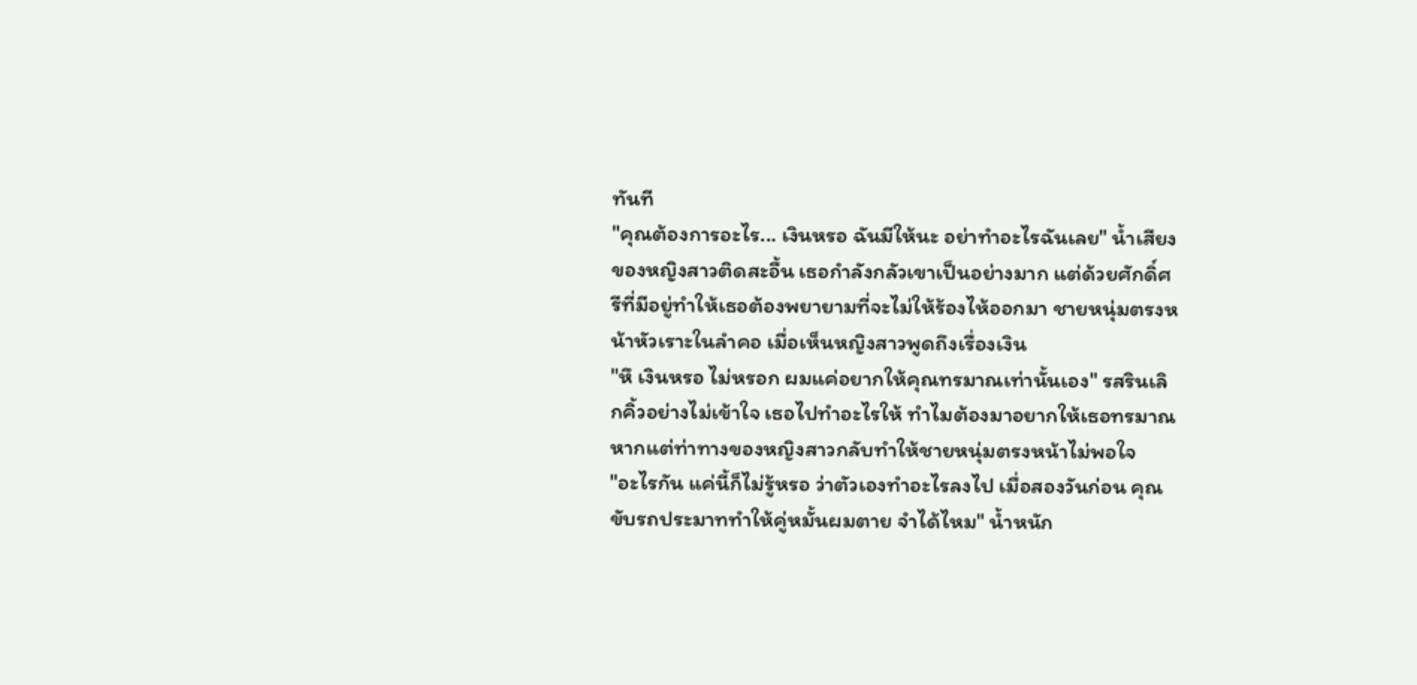ทันที
"คุณต้องการอะไร... เงินหรอ ฉันมีให้นะ อย่าทำอะไรฉันเลย" น้ำเสียงของหญิงสาวติดสะอื้น เธอกำลังกลัวเขาเป็นอย่างมาก แต่ด้วยศักดิ์ศรีที่มีอยู่ทำให้เธอต้องพยายามที่จะไม่ให้ร้องไห้ออกมา ชายหนุ่มตรงหน้าหัวเราะในลำคอ เมื่อเห็นหญิงสาวพูดถึงเรื่องเงิน
"หึ เงินหรอ ไม่หรอก ผมแค่อยากให้คุณทรมาณเท่านั้นเอง" รสรินเลิกคิ้วอย่างไม่เข้าใจ เธอไปทำอะไรให้ ทำไมต้องมาอยากให้เธอทรมาณ หากแต่ท่าทางของหญิงสาวกลับทำให้ชายหนุ่มตรงหน้าไม่พอใจ
"อะไรกัน แค่นี้ก็ไม่รู้หรอ ว่าตัวเองทำอะไรลงไป เมื่อสองวันก่อน คุณขับรถประมาททำให้คู่หมั้นผมตาย จำได้ไหม" น้ำหนัก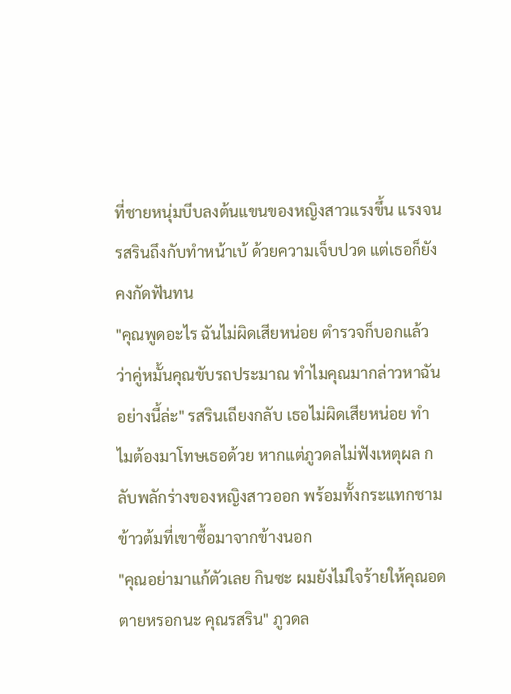ที่ชายหนุ่มบีบลงต้นแขนของหญิงสาวแรงขึ้น แรงจนรสรินถึงกับทำหน้าเบ้ ด้วยความเจ็บปวด แต่เธอก็ยังคงกัดฟันทน
"คุณพูดอะไร ฉันไม่ผิดเสียหน่อย ตำรวจก็บอกแล้วว่าคู่หมั้นคุณขับรถประมาณ ทำไมคุณมากล่าวหาฉันอย่างนี้ล่ะ" รสรินเถียงกลับ เธอไม่ผิดเสียหน่อย ทำไมต้องมาโทษเธอด้วย หากแต่ภูวดลไม่ฟังเหตุผล กลับพลักร่างของหญิงสาวออก พร้อมทั้งกระแทกชามข้าวต้มที่เขาซื้อมาจากข้างนอก
"คุณอย่ามาแก้ตัวเลย กินซะ ผมยังไม่ใจร้ายให้คุณอดตายหรอกนะ คุณรสริน" ภูวดล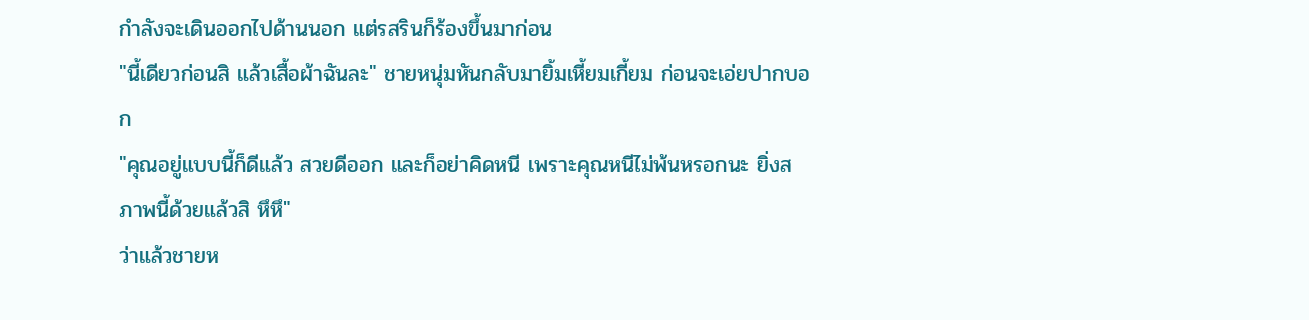กำลังจะเดินออกไปด้านนอก แต่รสรินก็ร้องขึ้นมาก่อน
"นี้เดียวก่อนสิ แล้วเสื้อผ้าฉันละ" ชายหนุ่มหันกลับมายิ้มเหี้ยมเกี้ยม ก่อนจะเอ่ยปากบอก
"คุณอยู่แบบนี้ก็ดีแล้ว สวยดีออก และก็อย่าคิดหนี เพราะคุณหนีไม่พ้นหรอกนะ ยิ่งสภาพนี้ด้วยแล้วสิ หึหึ"
ว่าแล้วชายห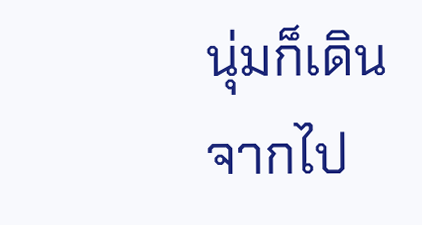นุ่มก็เดินจากไป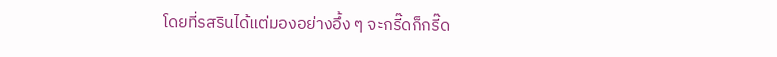โดยที่รสรินได้แต่มองอย่างอึ้ง ๆ จะกรี๊ดก็กรี๊ด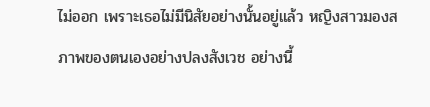ไม่ออก เพราะเธอไม่มีนิสัยอย่างนั้นอยู่แล้ว หญิงสาวมองสภาพของตนเองอย่างปลงสังเวช อย่างนี้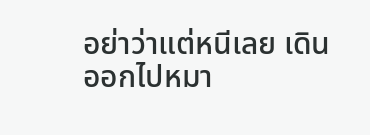อย่าว่าแต่หนีเลย เดินออกไปหมา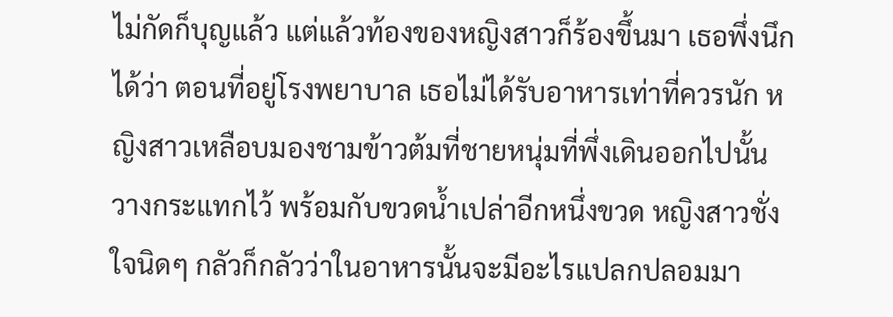ไม่กัดก็บุญแล้ว แต่แล้วท้องของหญิงสาวก็ร้องขึ้นมา เธอพึ่งนึกได้ว่า ตอนที่อยู่โรงพยาบาล เธอไม่ได้รับอาหารเท่าที่ควรนัก หญิงสาวเหลือบมองชามข้าวต้มที่ชายหนุ่มที่พึ่งเดินออกไปนั้น วางกระแทกไว้ พร้อมกับขวดน้ำเปล่าอีกหนึ่งขวด หญิงสาวชั่งใจนิดๆ กลัวก็กลัวว่าในอาหารนั้นจะมีอะไรแปลกปลอมมา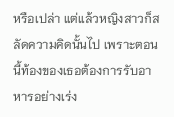หรือเปล่า แต่แล้วหญิงสาวก็สลัดความคิดนั้นไป เพราะตอนนี้ท้องของเธอต้องการรับอาหารอย่างเร่ง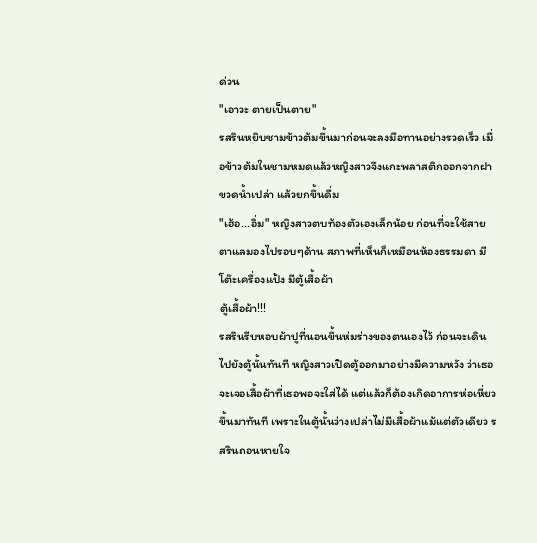ด่วน
"เอาวะ ตายเป็นตาย"
รสรินหยิบชามข้าวต้มขึ้นมาก่อนจะลงมือทานอย่างรวดเร็ว เมื่อข้าวต้มในชามหมดแล้วหญิงสาวจึงแกะพลาสติกออกจากฝาขวดน้ำเปล่า แล้วยกขึ้นดื่ม
"เฮ้อ...อิ่ม" หญิงสาวตบท้องตัวเองเล็กน้อย ก่อนที่จะใช้สายตาแลมองไปรอบๆด้าน สภาพที่เห็นก็เหมือนห้องธรรมดา มีโต๊ะเครื่องแป้ง มีตู้เสื้อผ้า
ตู้เสื้อผ้า!!!
รสรินรีบหอบผ้าปูที่นอนขึ้นห่มร่างของตนเองไว้ ก่อนจะเดินไปยังตู้นั้นทันที หญิงสาวเปิดตู้ออกมาอย่างมีความหวัง ว่าเธอจะเจอเสื้อผ้าที่เธอพอจะใส่ได้ แต่แล้วก็ต้องเกิดอาการห่อเหี่ยวขึ้นมาทันที เพราะในตู้นั้นว่างเปล่าไม่มีเสื้อผ้าแม้แต่ตัวเดียว รสรินถอนหายใจ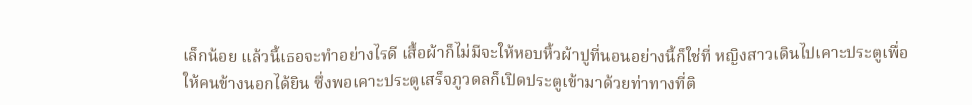เล็กน้อย แล้วนี้เธอจะทำอย่างไรดี เสื้อผ้าก็ไม่มีจะให้หอบหิ้วผ้าปูที่นอนอย่างนี้ก็ใช่ที่ หญิงสาวเดินไปเคาะประตูเพื่อให้คนข้างนอกได้ยิน ซึ่งพอเคาะประตูเสร็จภูวดลก็เปิดประตูเข้ามาด้วยท่าทางที่ติ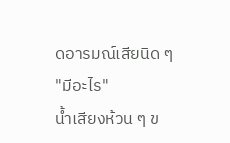ดอารมณ์เสียนิด ๆ
"มีอะไร"
น้ำเสียงห้วน ๆ ข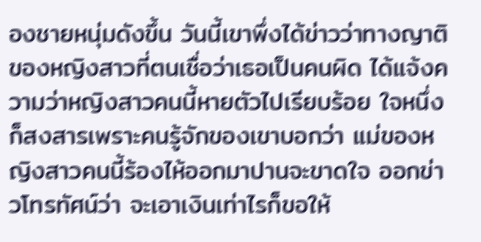องชายหนุ่มดังขึ้น วันนี้เขาพึ่งได้ข่าวว่าทางญาติของหญิงสาวที่ตนเชื่อว่าเธอเป็นคนผิด ได้แจ้งความว่าหญิงสาวคนนี้หายตัวไปเรียบร้อย ใจหนึ่งก็สงสารเพราะคนรู้จักของเขาบอกว่า แม่ของหญิงสาวคนนี้ร้องไห้ออกมาปานจะขาดใจ ออกข่าวโทรทัศน์ว่า จะเอาเงินเท่าไรก็ขอให้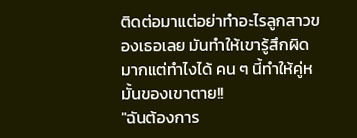ติดต่อมาแต่อย่าทำอะไรลูกสาวของเธอเลย มันทำให้เขารู้สึกผิดมากแต่ทำไงได้ คน ๆ นี้ทำให้คู่หมั้นของเขาตาย!!
"ฉันต้องการ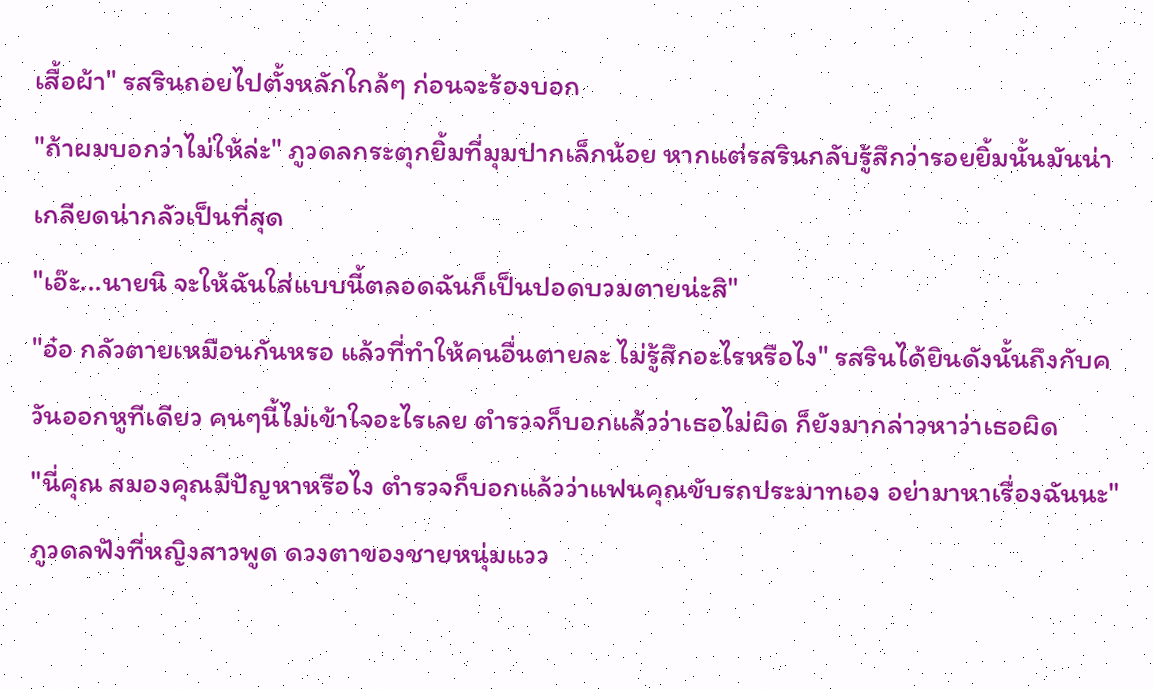เสื้อผ้า" รสรินถอยไปตั้งหลักใกล้ๆ ก่อนจะร้องบอก
"ถ้าผมบอกว่าไม่ให้ล่ะ" ภูวดลกระตุกยิ้มที่มุมปากเล็กน้อย หากแต่รสรินกลับรู้สึกว่ารอยยิ้มนั้นมันน่าเกลียดน่ากลัวเป็นที่สุด
"เอ๊ะ...นายนิ จะให้ฉันใส่แบบนี้ตลอดฉันก็เป็นปอดบวมตายน่ะสิ"
"อ๋อ กลัวตายเหมือนกันหรอ แล้วที่ทำให้คนอื่นตายละ ไม่รู้สึกอะไรหรือไง" รสรินได้ยินดังนั้นถึงกับควันออกหูทีเดียว คนๆนี้ไม่เข้าใจอะไรเลย ตำรวจก็บอกแล้วว่าเธอไม่ผิด ก็ยังมากล่าวหาว่าเธอผิด
"นี่คุณ สมองคุณมีปัญหาหรือไง ตำรวจก็บอกแล้วว่าแฟนคุณขับรถประมาทเอง อย่ามาหาเรื่องฉันนะ"
ภูวดลฟังที่หญิงสาวพูด ดวงตาของชายหนุ่มแวว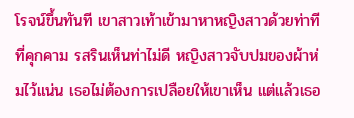โรจน์ขึ้นทันที เขาสาวเท้าเข้ามาหาหญิงสาวด้วยท่าทีที่คุกคาม รสรินเห็นท่าไม่ดี หญิงสาวจับปมของผ้าห่มไว้แน่น เธอไม่ต้องการเปลือยให้เขาเห็น แต่แล้วเธอ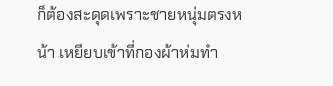ก็ต้องสะดุดเพราะชายหนุ่มตรงหน้า เหยียบเข้าที่กองผ้าห่มทำ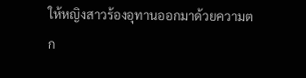ให้หญิงสาวร้องอุทานออกมาด้วยความตก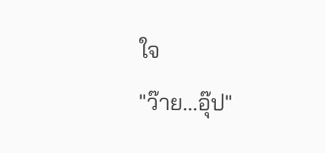ใจ
"ว๊าย...อุ๊ป"